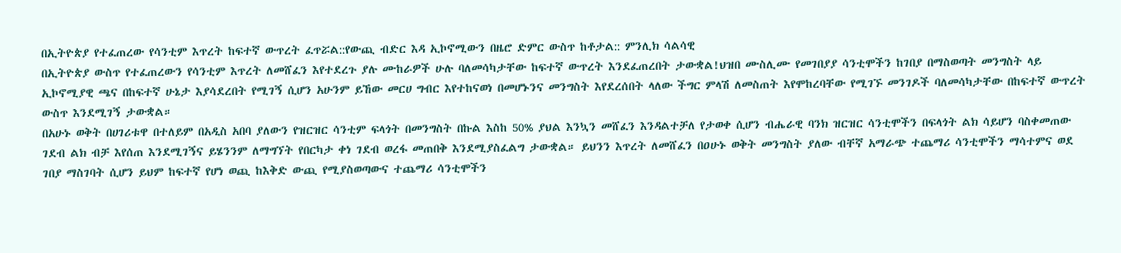በኢትዮጵያ የተፈጠረው የሳንቲም እጥረት ከፍተኛ ውጥረት ፈጥሯል::የውጪ ብድር እዳ ኢኮኖሚውን በዜሮ ድምር ውስጥ ከቶታል:: ምንሊክ ሳልሳዊ
በኢትዮጵያ ውስጥ የተፈጠረውን የሳንቲም እጥረት ለመሸፈን እየተደረጉ ያሉ ሙከራዎች ሁሉ ባለመሳካታቸው ከፍተኛ ውጥረት እንደፈጠረበት ታውቋል!ህዝበ ሙስሊሙ የመገበያያ ሳንቲሞችን ከገበያ በማስወጣት መንግስት ላይ ኢኮኖሚያዊ ጫና በከፍተኛ ሁኔታ እያሳደረበት የሚገኝ ሲሆን አሁንም ይኸው መርሀ ግብር እየተከናወነ በመሆኑንና መንግስት እየደረሰበት ላለው ችግር ምላሽ ለመስጠት እየሞከረባቸው የሚገኙ መንገዶች ባለመሳካታቸው በከፍተኛ ውጥረት ውስጥ እንደሚገኝ ታውቋል።
በአሁኑ ወቅት በሀገሪቱዋ በተለይም በአዲስ አበባ ያለውን የዝርዝር ሳንቲም ፍላጎት በመንግስት በኩል እስከ 50% ያህል እንኳን መሸፈን እንዳልተቻለ የታወቀ ሲሆን ብሔራዊ ባንክ ዝርዝር ሳንቲሞችን በፍላጎት ልክ ሳይሆን ባስቀመጠው ገደብ ልክ ብቻ እየሰጠ እንደሚገኝና ይሄንንም ለማግኘት የበርካታ ቀነ ገደብ ወረፋ መጠበቅ እንደሚያስፈልግ ታውቋል። ይህንን እጥረት ለመሸፈን በዐሁኑ ወቅት መንግስት ያለው ብቸኛ አማራጭ ተጨማሪ ሳንቲሞችን ማሳተምና ወደ ገበያ ማስገባት ሲሆን ይህም ከፍተኛ የሆነ ወጪ ከእቅድ ውጪ የሚያስወጣውና ተጨማሪ ሳንቲሞችን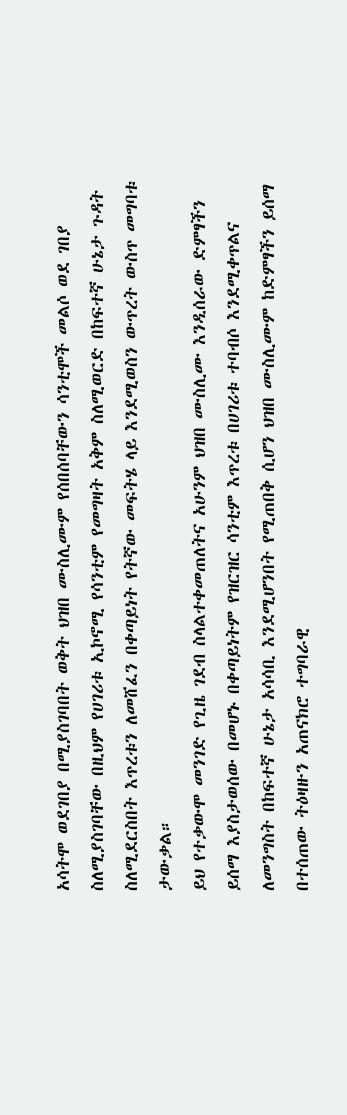አሳትሞ ወደገበያ በሚያስገባበት ወቅት ህዝበ ሙስሊሙም የሰበሰባቸውን ሳንቲሞች መልሶ ወደ ገበያ ስለሚያስገባቸው በዚህም የሀገሪቱ ኢኮኖሚ የሳንቲም የመግዛት አቅም ስለሚወርድ በከፍተኛ ሁኔታ ጉዳት ስለሚደርስበት እጥረቱን ለመሸፈን በቀጣይነት የትኛው መፍትሄ ላይ እንደሚወስን ውጥረት ውስጥ መግባቱ
ታውቃል።
ይህ የተቃውሞ መንገድ የጊዜ ገደብ ስላልተቀመጠለትና አሁንም ህዝበ ሙስሊሙ እንዲሰራው ድምፃችን ይሰማ እያስታወሰው በመሆኑ በቀጣይነትም የዝርዝር ሳንቲም እጥረቱ በሀገሪቱ ተባብሶ እንደሚቀጥልና ለመንግስት በከፍተኛ ሁኔታ አሳሳቢ እንደሚሆንበት የሚጠበቅ ሲሆን ህዝበ ሙስሊሙም ከድምፃችን ይሰማ በተሰጠው ትዕዛዙን አጠናክሮ ተግባራዊ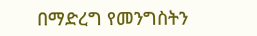በማድረግ የመንግስትን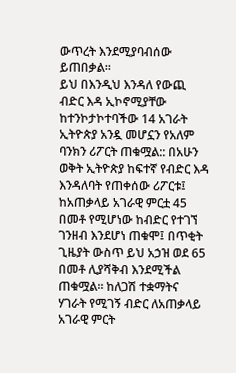ውጥረት እንደሚያባብሰው ይጠበቃል።
ይህ በእንዲህ እንዳለ የውጪ ብድር እዳ ኢኮኖሚያቸው ከተንኮታኮተባችው 14 አገራት ኢትዮጵያ አንዷ መሆኗን የአለም ባንክን ሪፖርት ጠቁሟል:: በአሁን ወቅት ኢትዮጵያ ከፍተኛ የብድር እዳ እንዳለባት የጠቀሰው ሪፖርቱ፤ ከአጠቃላይ አገራዊ ምርቷ 45 በመቶ የሚሆነው ከብድር የተገኘ ገንዘብ እንደሆነ ጠቁሞ፤ በጥቂት ጊዜያት ውስጥ ይህ አኃዝ ወደ 65 በመቶ ሊያሻቅብ እንደሚችል ጠቁሟል፡፡ ከለጋሽ ተቋማትና ሃገራት የሚገኝ ብድር ለአጠቃላይ አገራዊ ምርት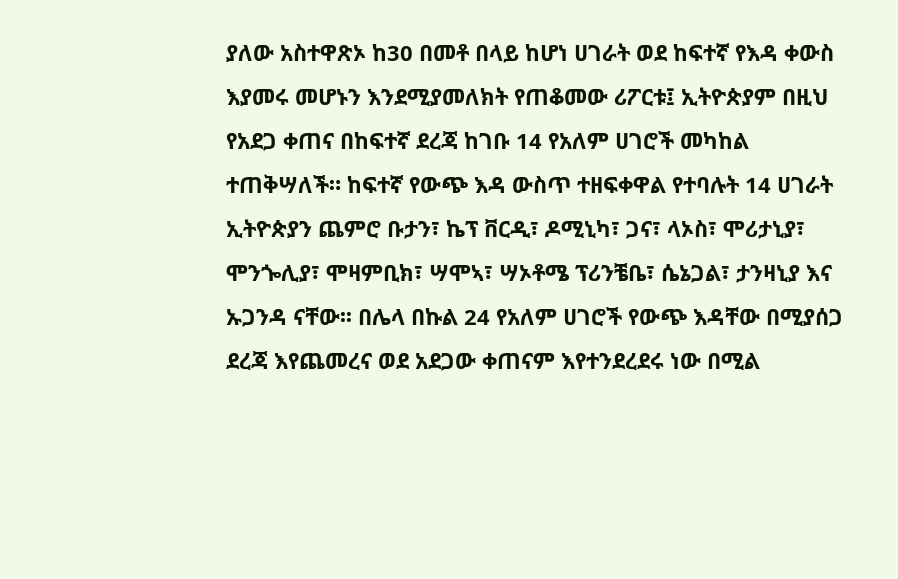ያለው አስተዋጽኦ ከ30 በመቶ በላይ ከሆነ ሀገራት ወደ ከፍተኛ የእዳ ቀውስ እያመሩ መሆኑን እንደሚያመለክት የጠቆመው ሪፖርቱ፤ ኢትዮጵያም በዚህ የአደጋ ቀጠና በከፍተኛ ደረጃ ከገቡ 14 የአለም ሀገሮች መካከል ተጠቅሣለች። ከፍተኛ የውጭ እዳ ውስጥ ተዘፍቀዋል የተባሉት 14 ሀገራት ኢትዮጵያን ጨምሮ ቡታን፣ ኬፕ ቨርዲ፣ ዶሚኒካ፣ ጋና፣ ላኦስ፣ ሞሪታኒያ፣ ሞንጐሊያ፣ ሞዛምቢክ፣ ሣሞኣ፣ ሣኦቶሜ ፕሪንቼቤ፣ ሴኔጋል፣ ታንዛኒያ እና ኡጋንዳ ናቸው፡፡ በሌላ በኩል 24 የአለም ሀገሮች የውጭ እዳቸው በሚያሰጋ ደረጃ እየጨመረና ወደ አደጋው ቀጠናም እየተንደረደሩ ነው በሚል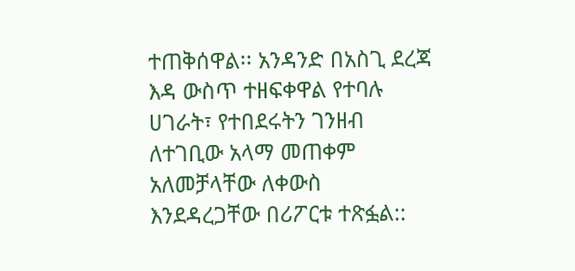ተጠቅሰዋል፡፡ አንዳንድ በአስጊ ደረጃ እዳ ውስጥ ተዘፍቀዋል የተባሉ ሀገራት፣ የተበደሩትን ገንዘብ ለተገቢው አላማ መጠቀም አለመቻላቸው ለቀውስ እንደዳረጋቸው በሪፖርቱ ተጽፏል::